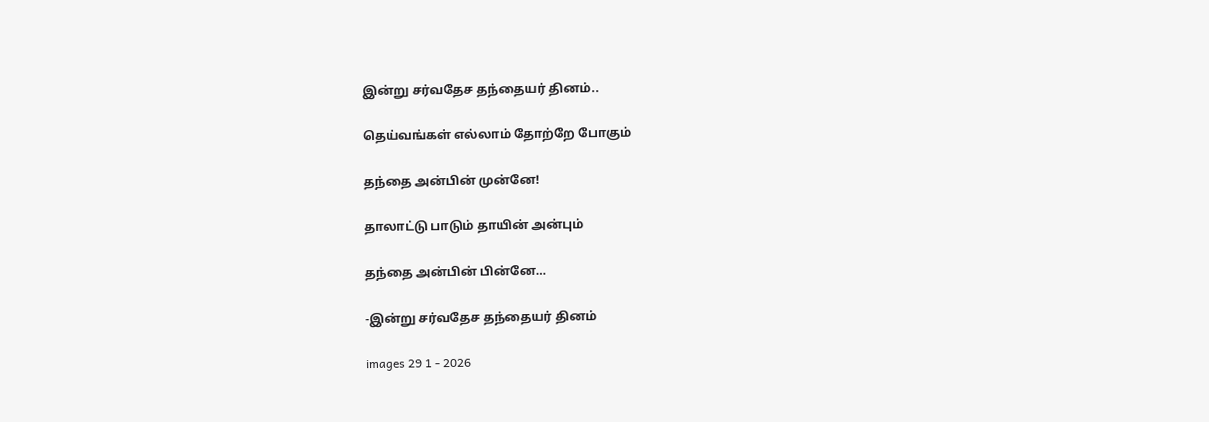இன்று சர்வதேச தந்தையர் தினம்..

தெய்வங்கள் எல்லாம் தோற்றே போகும்

தந்தை அன்பின் முன்னே!

தாலாட்டு பாடும் தாயின் அன்பும்

தந்தை அன்பின் பின்னே…

-இன்று சர்வதேச தந்தையர் தினம்

images 29 1 - 2026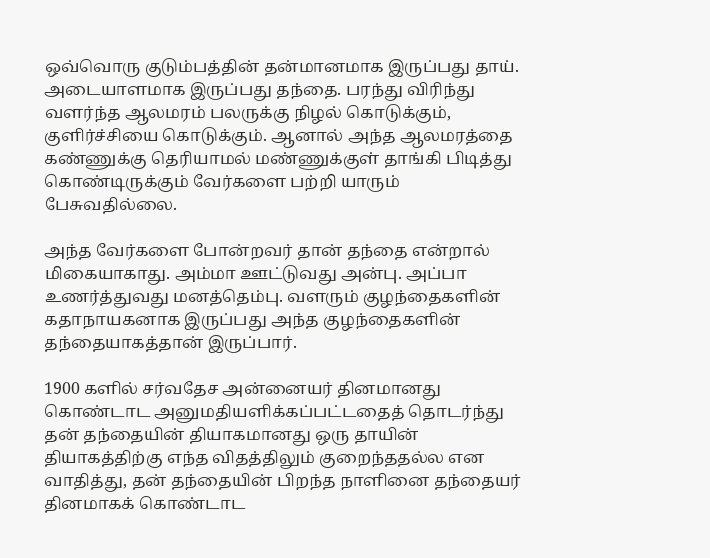ஒவ்வொரு குடும்பத்தின் தன்மானமாக இருப்பது தாய். அடையாளமாக இருப்பது தந்தை. பரந்து விரிந்து வளர்ந்த ஆலமரம் பலருக்கு நிழல் கொடுக்கும், குளிர்ச்சியை கொடுக்கும். ஆனால் அந்த ஆலமரத்தை கண்ணுக்கு தெரியாமல் மண்ணுக்குள் தாங்கி பிடித்து கொண்டிருக்கும் வேர்களை பற்றி யாரும் பேசுவதில்லை.

அந்த வேர்களை போன்றவர் தான் தந்தை என்றால் மிகையாகாது. அம்மா ஊட்டுவது அன்பு. அப்பா உணர்த்துவது மனத்தெம்பு. வளரும் குழந்தைகளின் கதாநாயகனாக இருப்பது அந்த குழந்தைகளின் தந்தையாகத்தான் இருப்பார்.

1900 களில் சர்வதேச அன்னையர் தினமானது கொண்டாட அனுமதியளிக்கப்பட்டதைத் தொடர்ந்து தன் தந்தையின் தியாகமானது ஒரு தாயின் தியாகத்திற்கு எந்த விதத்திலும் குறைந்ததல்ல என வாதித்து, தன் தந்தையின் பிறந்த நாளினை தந்தையர் தினமாகக் கொண்டாட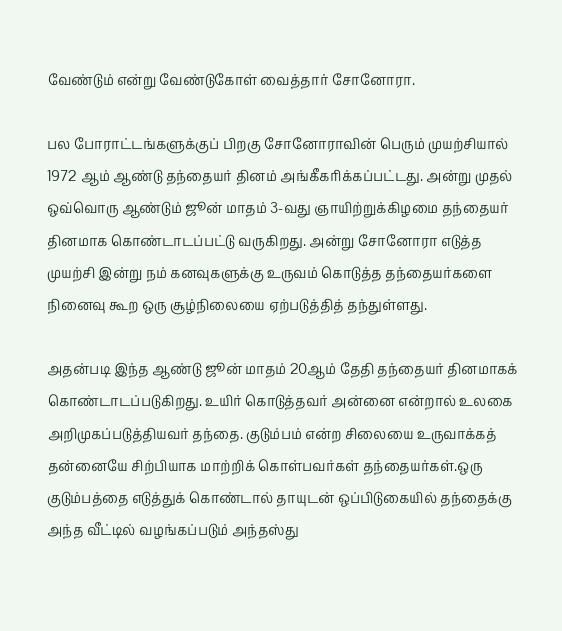வேண்டும் என்று வேண்டுகோள் வைத்தார் சோனோரா.

பல போராட்டங்களுக்குப் பிறகு சோனோராவின் பெரும் முயற்சியால் 1972 ஆம் ஆண்டு தந்தையர் தினம் அங்கீகரிக்கப்பட்டது. அன்று முதல் ஒவ்வொரு ஆண்டும் ஜூன் மாதம் 3-வது ஞாயிற்றுக்கிழமை தந்தையர் தினமாக கொண்டாடப்பட்டு வருகிறது. அன்று சோனோரா எடுத்த முயற்சி இன்று நம் கனவுகளுக்கு உருவம் கொடுத்த தந்தையர்களை நினைவு கூற ஒரு சூழ்நிலையை ஏற்படுத்தித் தந்துள்ளது.

அதன்படி இந்த ஆண்டு ஜூன் மாதம் 20ஆம் தேதி தந்தையர் தினமாகக் கொண்டாடப்படுகிறது. உயிர் கொடுத்தவர் அன்னை என்றால் உலகை அறிமுகப்படுத்தியவர் தந்தை. குடும்பம் என்ற சிலையை உருவாக்கத் தன்னையே சிற்பியாக மாற்றிக் கொள்பவர்கள் தந்தையர்கள்.ஒரு குடும்பத்தை எடுத்துக் கொண்டால் தாயுடன் ஒப்பிடுகையில் தந்தைக்கு அந்த வீட்டில் வழங்கப்படும் அந்தஸ்து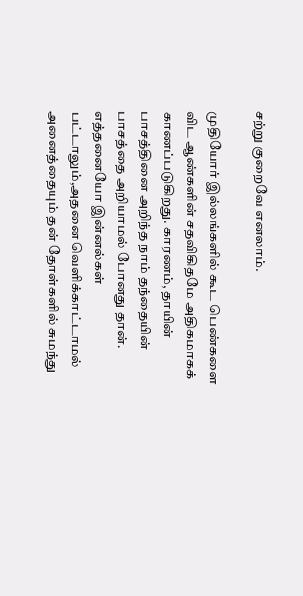சற்று குறைவே எனலாம்.

முதியோர் இல்லங்களில் கூட பெண்களை விட ஆண்களின் சதவிகிதமே அதிகமாகக் காணப்படுகிறது. காரணம், தாயின் பாசத்தினை அறிந்த நாம் தந்தையின் பாசத்தை அறியாமல் போனது தான். எத்தனையோ இன்னல்கள் பட்டாலும்,அதனை வெளிக்காட்டாமல் அனைத்தையும் தன் தோள்களில் சுமந்து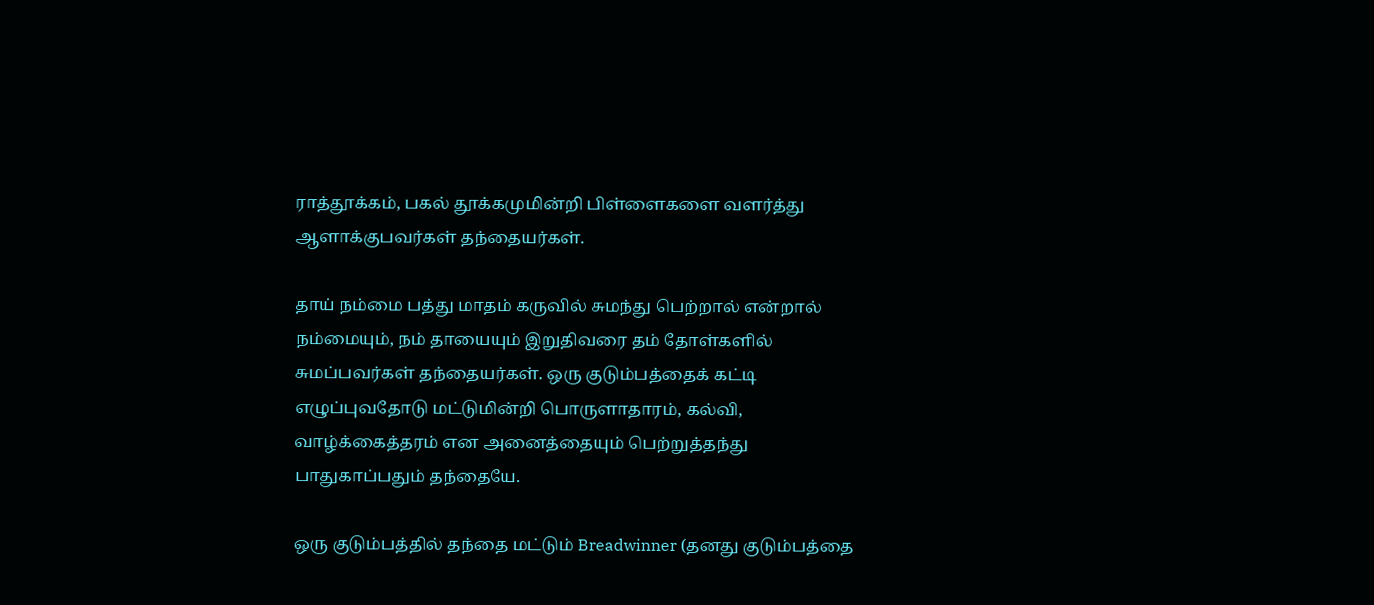ராத்தூக்கம், பகல் தூக்கமுமின்றி பிள்ளைகளை வளர்த்து ஆளாக்குபவர்கள் தந்தையர்கள்.

தாய் நம்மை பத்து மாதம் கருவில் சுமந்து பெற்றால் என்றால் நம்மையும், நம் தாயையும் இறுதிவரை தம் தோள்களில் சுமப்பவர்கள் தந்தையர்கள். ஒரு குடும்பத்தைக் கட்டி எழுப்புவதோடு மட்டுமின்றி பொருளாதாரம், கல்வி, வாழ்க்கைத்தரம் என அனைத்தையும் பெற்றுத்தந்து பாதுகாப்பதும் தந்தையே.

ஒரு குடும்பத்தில் தந்தை மட்டும் Breadwinner (தனது குடும்பத்தை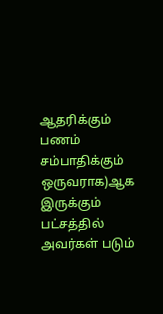ஆதரிக்கும் பணம் சம்பாதிக்கும் ஒருவராக)ஆக இருக்கும் பட்சத்தில் அவர்கள் படும்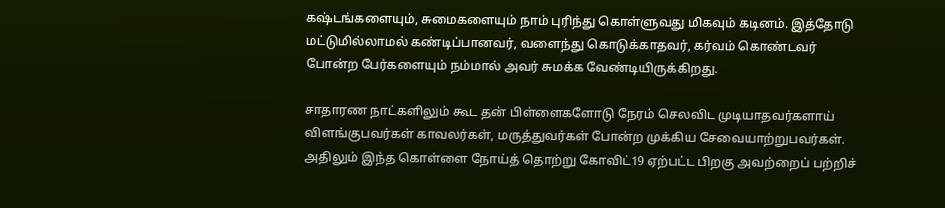கஷ்டங்களையும், சுமைகளையும் நாம் புரிந்து கொள்ளுவது மிகவும் கடினம். இத்தோடு மட்டுமில்லாமல் கண்டிப்பானவர், வளைந்து கொடுக்காதவர், கர்வம் கொண்டவர் போன்ற பேர்களையும் நம்மால் அவர் சுமக்க வேண்டியிருக்கிறது.

சாதாரண நாட்களிலும் கூட தன் பிள்ளைகளோடு நேரம் செலவிட முடியாதவர்களாய் விளங்குபவர்கள் காவலர்கள், மருத்துவர்கள் போன்ற முக்கிய சேவையாற்றுபவர்கள். அதிலும் இந்த கொள்ளை நோய்த் தொற்று கோவிட்19 ஏற்பட்ட பிறகு அவற்றைப் பற்றிச்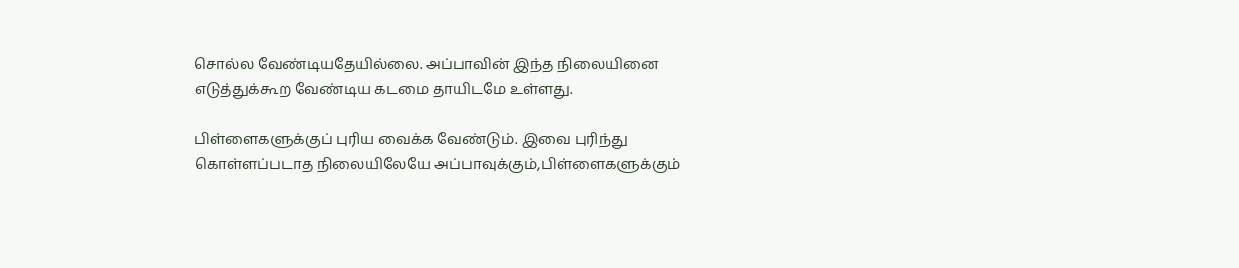சொல்ல வேண்டியதேயில்லை. அப்பாவின் இந்த நிலையினை எடுத்துக்கூற வேண்டிய கடமை தாயிடமே உள்ளது.

பிள்ளைகளுக்குப் புரிய வைக்க வேண்டும். இவை புரிந்து கொள்ளப்படாத நிலையிலேயே அப்பாவுக்கும்,பிள்ளைகளுக்கும்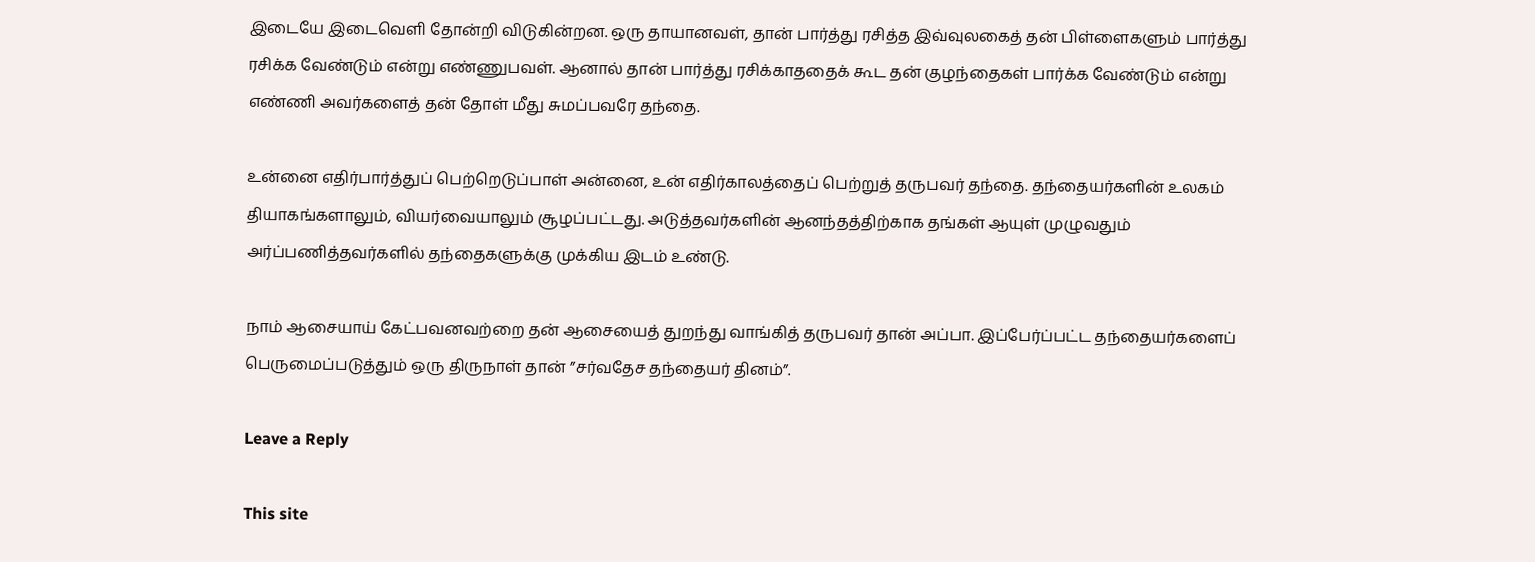இடையே இடைவெளி தோன்றி விடுகின்றன. ஒரு தாயானவள், தான் பார்த்து ரசித்த இவ்வுலகைத் தன் பிள்ளைகளும் பார்த்து ரசிக்க வேண்டும் என்று எண்ணுபவள். ஆனால் தான் பார்த்து ரசிக்காததைக் கூட தன் குழந்தைகள் பார்க்க வேண்டும் என்று எண்ணி அவர்களைத் தன் தோள் மீது சுமப்பவரே தந்தை.

உன்னை எதிர்பார்த்துப் பெற்றெடுப்பாள் அன்னை, உன் எதிர்காலத்தைப் பெற்றுத் தருபவர் தந்தை. தந்தையர்களின் உலகம் தியாகங்களாலும், வியர்வையாலும் சூழப்பட்டது. அடுத்தவர்களின் ஆனந்தத்திற்காக தங்கள் ஆயுள் முழுவதும் அர்ப்பணித்தவர்களில் தந்தைகளுக்கு முக்கிய இடம் உண்டு.

நாம் ஆசையாய் கேட்பவனவற்றை தன் ஆசையைத் துறந்து வாங்கித் தருபவர் தான் அப்பா. இப்பேர்ப்பட்ட தந்தையர்களைப் பெருமைப்படுத்தும் ஒரு திருநாள் தான் ”சர்வதேச தந்தையர் தினம்”.

Leave a Reply

This site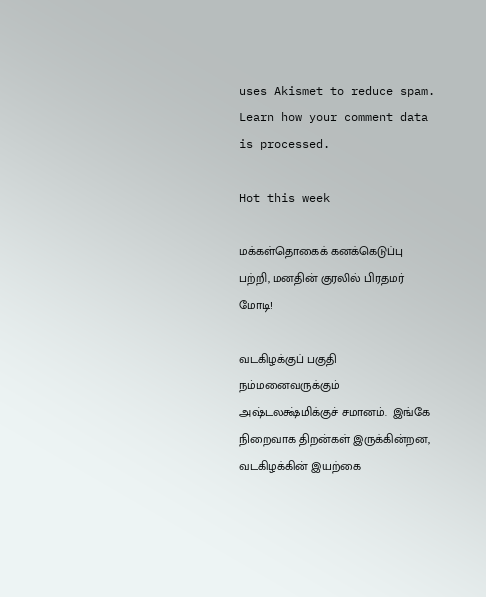uses Akismet to reduce spam. Learn how your comment data is processed.

Hot this week

மக்கள்தொகைக் கனக்கெடுப்பு பற்றி, மனதின் குரலில் பிரதமர் மோடி!

வடகிழக்குப் பகுதி நம்மனைவருக்கும் அஷ்டலக்ஷ்மிக்குச் சமானம்.  இங்கே நிறைவாக திறன்கள் இருக்கின்றன, வடகிழக்கின் இயற்கை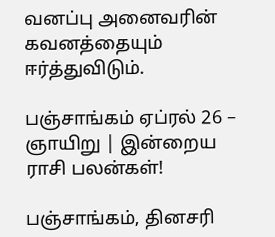வனப்பு அனைவரின் கவனத்தையும் ஈர்த்துவிடும்.

பஞ்சாங்கம் ஏப்ரல் 26 – ஞாயிறு | இன்றைய ராசி பலன்கள்!

பஞ்சாங்கம், தினசரி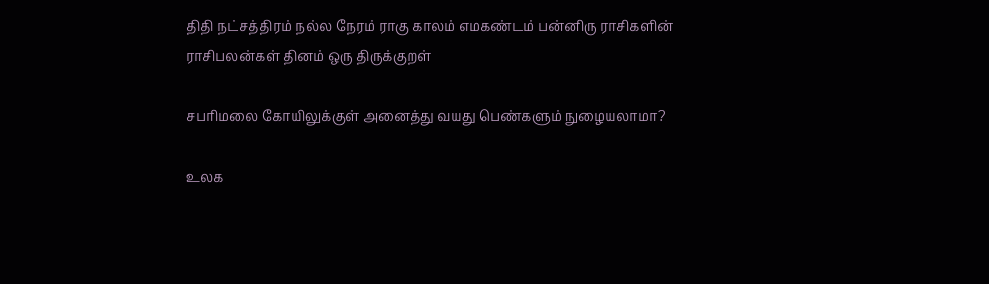திதி நட்சத்திரம் நல்ல நேரம் ராகு காலம் எமகண்டம் பன்னிரு ராசிகளின் ராசிபலன்கள் தினம் ஒரு திருக்குறள்

சபரிமலை கோயிலுக்குள் அனைத்து வயது பெண்களும் நுழையலாமா?

உலக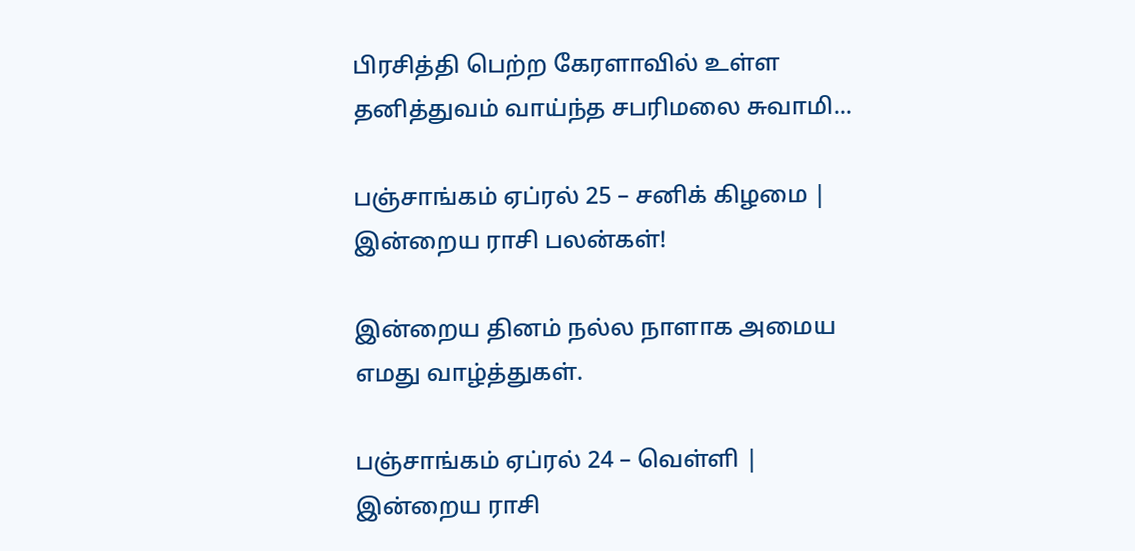பிரசித்தி பெற்ற கேரளாவில் உள்ள தனித்துவம் வாய்ந்த சபரிமலை சுவாமி...

பஞ்சாங்கம் ஏப்ரல் 25 – சனிக் கிழமை | இன்றைய ராசி பலன்கள்!

இன்றைய தினம் நல்ல நாளாக அமைய எமது வாழ்த்துகள்.

பஞ்சாங்கம் ஏப்ரல் 24 – வெள்ளி | இன்றைய ராசி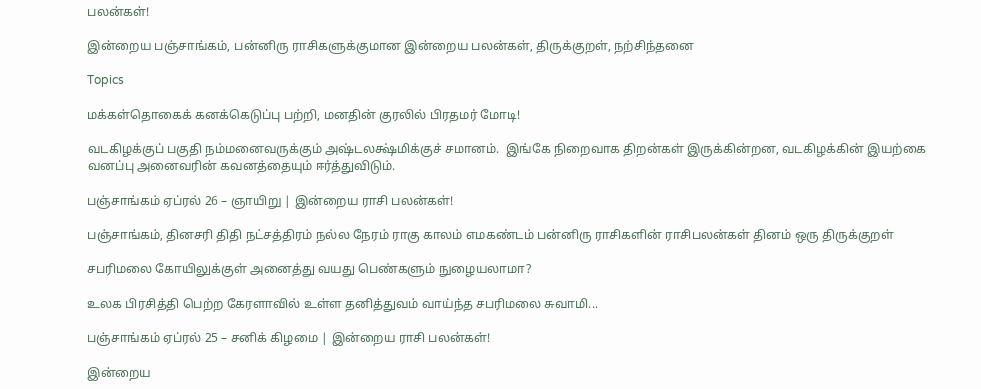பலன்கள்!

இன்றைய பஞ்சாங்கம், பன்னிரு ராசிகளுக்குமான இன்றைய பலன்கள், திருக்குறள், நற்சிந்தனை

Topics

மக்கள்தொகைக் கனக்கெடுப்பு பற்றி, மனதின் குரலில் பிரதமர் மோடி!

வடகிழக்குப் பகுதி நம்மனைவருக்கும் அஷ்டலக்ஷ்மிக்குச் சமானம்.  இங்கே நிறைவாக திறன்கள் இருக்கின்றன, வடகிழக்கின் இயற்கை வனப்பு அனைவரின் கவனத்தையும் ஈர்த்துவிடும்.

பஞ்சாங்கம் ஏப்ரல் 26 – ஞாயிறு | இன்றைய ராசி பலன்கள்!

பஞ்சாங்கம், தினசரி திதி நட்சத்திரம் நல்ல நேரம் ராகு காலம் எமகண்டம் பன்னிரு ராசிகளின் ராசிபலன்கள் தினம் ஒரு திருக்குறள்

சபரிமலை கோயிலுக்குள் அனைத்து வயது பெண்களும் நுழையலாமா?

உலக பிரசித்தி பெற்ற கேரளாவில் உள்ள தனித்துவம் வாய்ந்த சபரிமலை சுவாமி...

பஞ்சாங்கம் ஏப்ரல் 25 – சனிக் கிழமை | இன்றைய ராசி பலன்கள்!

இன்றைய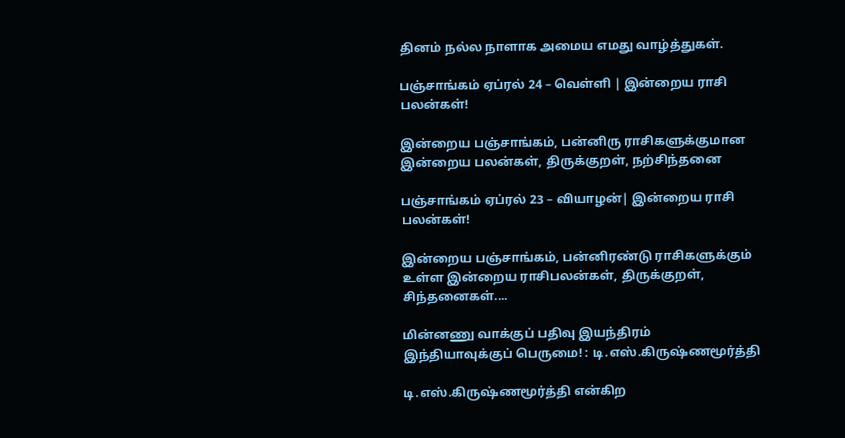தினம் நல்ல நாளாக அமைய எமது வாழ்த்துகள்.

பஞ்சாங்கம் ஏப்ரல் 24 – வெள்ளி | இன்றைய ராசி பலன்கள்!

இன்றைய பஞ்சாங்கம், பன்னிரு ராசிகளுக்குமான இன்றைய பலன்கள், திருக்குறள், நற்சிந்தனை

பஞ்சாங்கம் ஏப்ரல் 23 – வியாழன்| இன்றைய ராசி பலன்கள்!

இன்றைய பஞ்சாங்கம், பன்னிரண்டு ராசிகளுக்கும் உள்ள இன்றைய ராசிபலன்கள், திருக்குறள், சிந்தனைகள்....

மின்னணு வாக்குப் பதிவு இயந்திரம் இந்தியாவுக்குப் பெருமை! : டி.எஸ்.கிருஷ்ணமூர்த்தி

டி.எஸ்.கிருஷ்ணமூர்த்தி என்கிற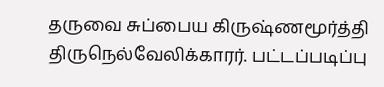தருவை சுப்பைய கிருஷ்ணமூர்த்தி திருநெல்வேலிக்காரர். பட்டப்படிப்பு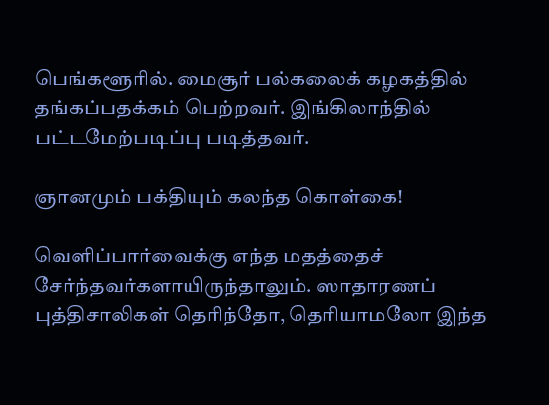பெங்களூரில். மைசூர் பல்கலைக் கழகத்தில் தங்கப்பதக்கம் பெற்றவர். இங்கிலாந்தில் பட்டமேற்படிப்பு படித்தவர்.

ஞானமும் பக்தியும் கலந்த கொள்கை!

வெளிப்பார்வைக்கு எந்த மதத்தைச் சேர்ந்தவர்களாயிருந்தாலும். ஸாதாரணப் புத்திசாலிகள் தெரிந்தோ, தெரியாமலோ இந்த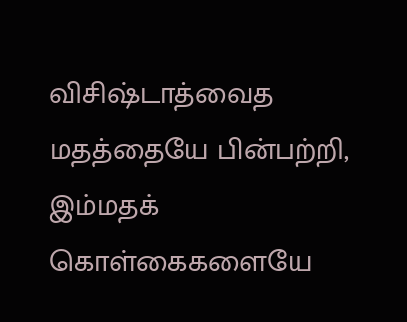விசிஷ்டாத்வைத மதத்தையே பின்பற்றி, இம்மதக் கொள்கைகளையே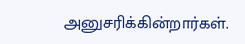அனுசரிக்கின்றார்கள்.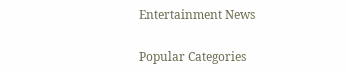Entertainment News

Popular Categories